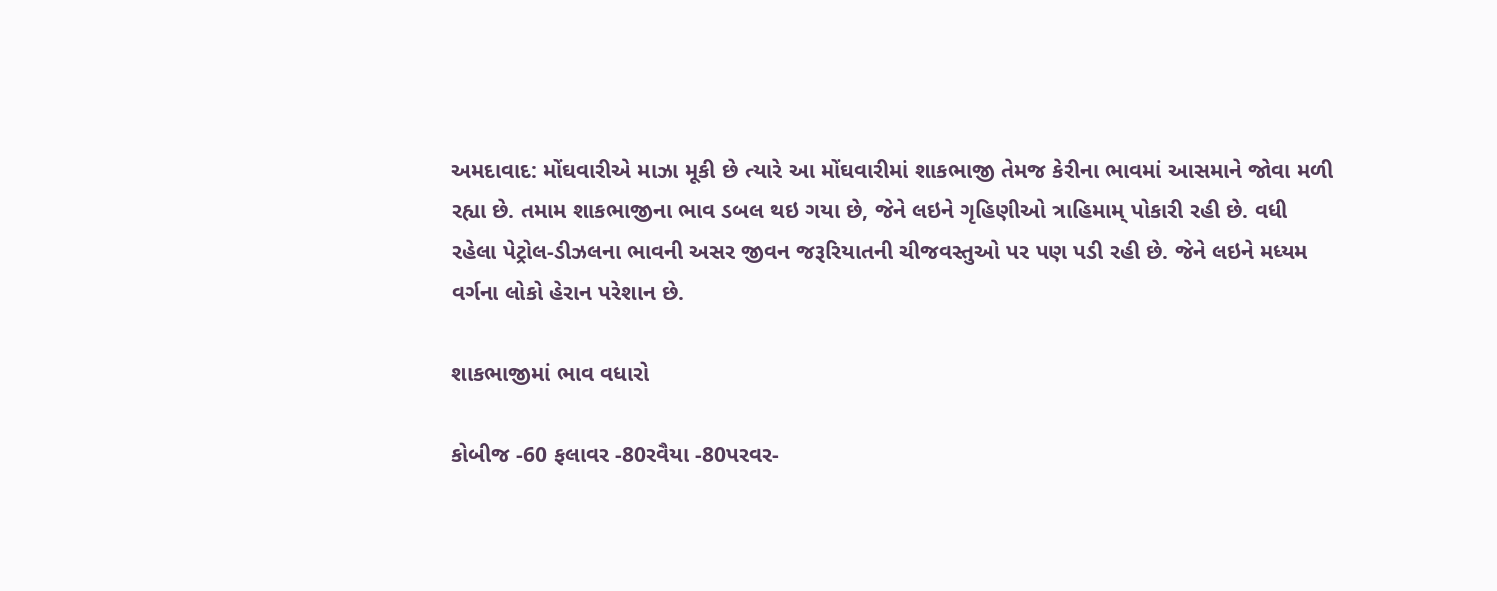અમદાવાદ: મોંઘવારીએ માઝા મૂકી છે ત્યારે આ મોંઘવારીમાં શાકભાજી તેમજ કેરીના ભાવમાં આસમાને જોવા મળી રહ્યા છે. તમામ શાકભાજીના ભાવ ડબલ થઇ ગયા છે, જેને લઇને ગૃહિણીઓ ત્રાહિમામ્ પોકારી રહી છે. વધી રહેલા પેટ્રોલ-ડીઝલના ભાવની અસર જીવન જરૂરિયાતની ચીજવસ્તુઓ પર પણ પડી રહી છે. જેને લઇને મધ્યમ વર્ગના લોકો હેરાન પરેશાન છે.

શાકભાજીમાં ભાવ વધારો

કોબીજ -60 ફલાવર -80રવૈયા -80પરવર-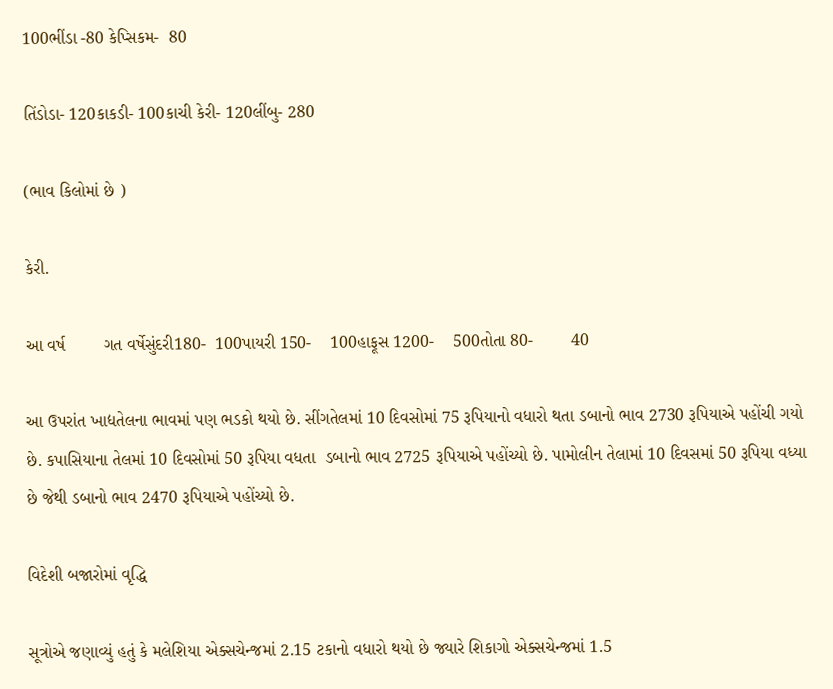100ભીંડા -80 કેપ્સિકમ-  80

તિંડોડા- 120કાકડી- 100કાચી કેરી- 120લીંબુ- 280

(ભાવ કિલોમાં છે )

કેરી.

આ વર્ષ        ગત વર્ષેસુંદરી180-  100પાયરી 150-    100હાફૂસ 1200-    500તોતા 80-        40

આ ઉપરાંત ખાદ્યતેલના ભાવમાં પણ ભડકો થયો છે. સીંગતેલમાં 10 દિવસોમાં 75 રૂપિયાનો વધારો થતા ડબાનો ભાવ 2730 રૂપિયાએ પહોંચી ગયો છે. કપાસિયાના તેલમાં 10 દિવસોમાં 50 રૂપિયા વધતા  ડબાનો ભાવ 2725 રૂપિયાએ પહોંચ્યો છે. પામોલીન તેલામાં 10 દિવસમાં 50 રૂપિયા વધ્યા છે જેથી ડબાનો ભાવ 2470 રૂપિયાએ પહોંચ્યો છે.

વિદેશી બજારોમાં વૃદ્ધિ

સૂત્રોએ જણાવ્યું હતું કે મલેશિયા એક્સચેન્જમાં 2.15 ટકાનો વધારો થયો છે જ્યારે શિકાગો એક્સચેન્જમાં 1.5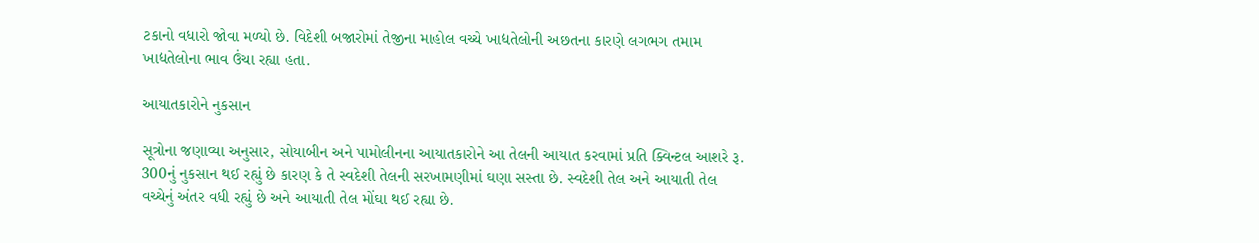ટકાનો વધારો જોવા મળ્યો છે. વિદેશી બજારોમાં તેજીના માહોલ વચ્ચે ખાદ્યતેલોની અછતના કારણે લગભગ તમામ ખાદ્યતેલોના ભાવ ઉંચા રહ્યા હતા.

આયાતકારોને નુકસાન

સૂત્રોના જણાવ્યા અનુસાર, સોયાબીન અને પામોલીનના આયાતકારોને આ તેલની આયાત કરવામાં પ્રતિ ક્વિન્ટલ આશરે રૂ. 300નું નુકસાન થઈ રહ્યું છે કારણ કે તે સ્વદેશી તેલની સરખામણીમાં ઘણા સસ્તા છે. સ્વદેશી તેલ અને આયાતી તેલ વચ્ચેનું અંતર વધી રહ્યું છે અને આયાતી તેલ મોંઘા થઈ રહ્યા છે.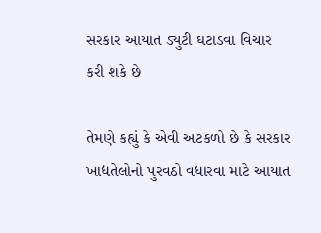સરકાર આયાત ડ્યુટી ઘટાડવા વિચાર કરી શકે છે

તેમણે કહ્યું કે એવી અટકળો છે કે સરકાર ખાદ્યતેલોનો પુરવઠો વધારવા માટે આયાત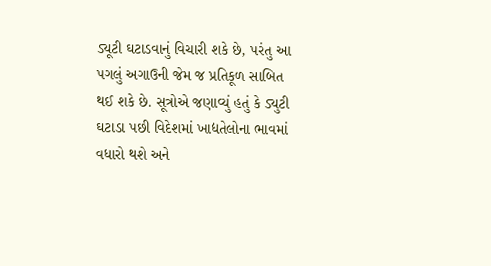ડ્યૂટી ઘટાડવાનું વિચારી શકે છે, પરંતુ આ પગલું અગાઉની જેમ જ પ્રતિકૂળ સાબિત થઈ શકે છે. સૂત્રોએ જણાવ્યું હતું કે ડ્યુટી ઘટાડા પછી વિદેશમાં ખાદ્યતેલોના ભાવમાં વધારો થશે અને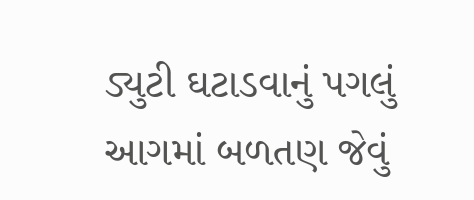ડ્યુટી ઘટાડવાનું પગલું આગમાં બળતણ જેવું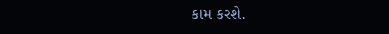કામ કરશે.